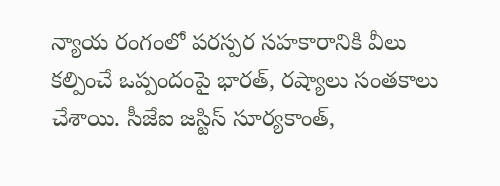న్యాయ రంగంలో పరస్పర సహకారానికి వీలు కల్పించే ఒప్పందంపై భారత్, రష్యాలు సంతకాలు చేశాయి. సీజేఐ జస్టిస్ సూర్యకాంత్,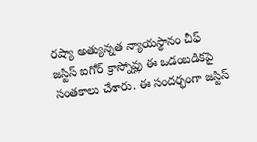రష్యా అత్యున్నత న్యాయస్థానం చీఫ్ జస్టిస్ ఐగోర్ క్రాస్నోవ్లు ఈ ఒడంబడికపై సంతకాలు చేశారు. ఈ సందర్భంగా జస్టిస్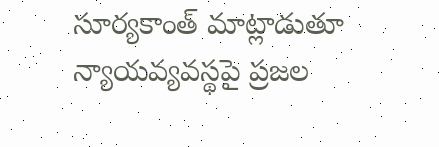సూర్యకాంత్ మాట్లాడుతూ న్యాయవ్యవస్థపై ప్రజల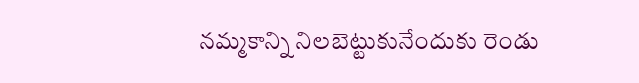నమ్మకాన్ని నిలబెట్టుకునేందుకు రెండు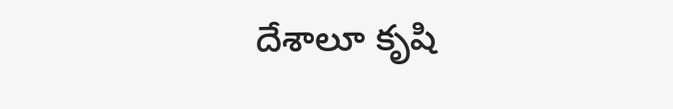దేశాలూ కృషి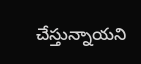చేస్తున్నాయని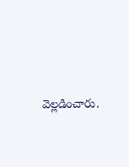వెల్లడించారు.